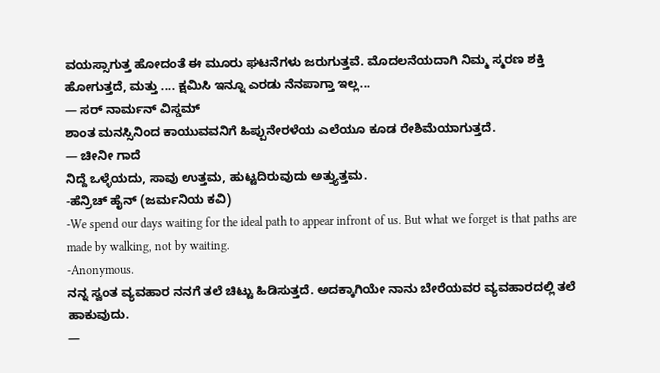ವಯಸ್ಸಾಗುತ್ತ ಹೋದಂತೆ ಈ ಮೂರು ಘಟನೆಗಳು ಜರುಗುತ್ತವೆ. ಮೊದಲನೆಯದಾಗಿ ನಿಮ್ಮ ಸ್ಮರಣ ಶಕ್ತಿ ಹೋಗುತ್ತದೆ, ಮತ್ತು .... ಕ್ಷಮಿಸಿ ಇನ್ನೂ ಎರಡು ನೆನಪಾಗ್ತಾ ಇಲ್ಲ...
— ಸರ್ ನಾರ್ಮನ್ ವಿಸ್ಡಮ್
ಶಾಂತ ಮನಸ್ಸಿನಿಂದ ಕಾಯುವವನಿಗೆ ಹಿಪ್ಪುನೇರಳೆಯ ಎಲೆಯೂ ಕೂಡ ರೇಶಿಮೆಯಾಗುತ್ತದೆ.
— ಚೀನೀ ಗಾದೆ
ನಿದ್ದೆ ಒಳ್ಳೆಯದು, ಸಾವು ಉತ್ತಮ, ಹುಟ್ಟದಿರುವುದು ಅತ್ತ್ಯುತ್ತಮ.
-ಹೆನ್ರಿಚ್ ಹೈನ್ (ಜರ್ಮನಿಯ ಕವಿ)
-We spend our days waiting for the ideal path to appear infront of us. But what we forget is that paths are made by walking, not by waiting.
-Anonymous.
ನನ್ನ ಸ್ವಂತ ವ್ಯವಹಾರ ನನಗೆ ತಲೆ ಚಿಟ್ಟು ಹಿಡಿಸುತ್ತದೆ. ಅದಕ್ಕಾಗಿಯೇ ನಾನು ಬೇರೆಯವರ ವ್ಯವಹಾರದಲ್ಲಿ ತಲೆ ಹಾಕುವುದು.
—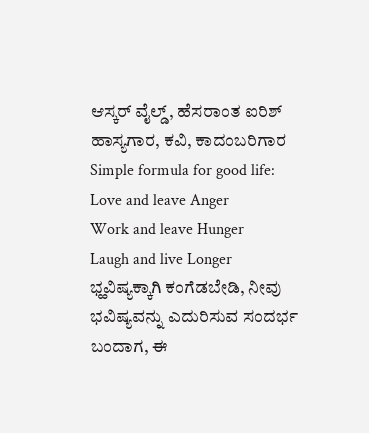ಆಸ್ಕರ್ ವೈಲ್ಡ್, ಹೆಸರಾಂತ ಐರಿಶ್ ಹಾಸ್ಯಗಾರ, ಕವಿ, ಕಾದಂಬರಿಗಾರ
Simple formula for good life:
Love and leave Anger
Work and leave Hunger
Laugh and live Longer
ಭ್ಹವಿಷ್ಯಕ್ಕಾಗಿ ಕಂಗೆಡಬೇಡಿ, ನೀವು ಭವಿಷ್ಯವನ್ನು ಎದುರಿಸುವ ಸಂದರ್ಭ ಬಂದಾಗ, ಈ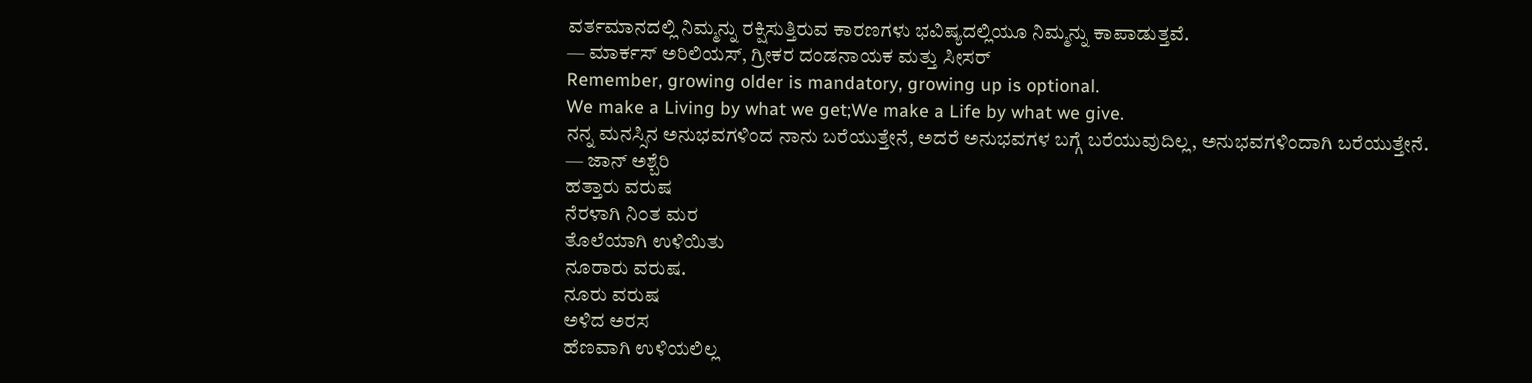ವರ್ತಮಾನದಲ್ಲಿ ನಿಮ್ಮನ್ನು ರಕ್ಷಿಸುತ್ತಿರುವ ಕಾರಣಗಳು ಭವಿಷ್ಯದಲ್ಲಿಯೂ ನಿಮ್ಮನ್ನು ಕಾಪಾಡುತ್ತವೆ.
— ಮಾರ್ಕಸ್ ಅರಿಲಿಯಸ್, ಗ್ರೀಕರ ದಂಡನಾಯಕ ಮತ್ತು ಸೀಸರ್
Remember, growing older is mandatory, growing up is optional.
We make a Living by what we get;We make a Life by what we give.
ನನ್ನ ಮನಸ್ಸಿನ ಅನುಭವಗಳಿಂದ ನಾನು ಬರೆಯುತ್ತೇನೆ, ಅದರೆ ಅನುಭವಗಳ ಬಗ್ಗೆ ಬರೆಯುವುದಿಲ್ಲ, ಅನುಭವಗಳಿಂದಾಗಿ ಬರೆಯುತ್ತೇನೆ.
— ಜಾನ್ ಅಶ್ಬೆರಿ
ಹತ್ತಾರು ವರುಷ
ನೆರಳಾಗಿ ನಿ೦ತ ಮರ
ತೊಲೆಯಾಗಿ ಉಳಿಯಿತು
ನೂರಾರು ವರುಷ.
ನೂರು ವರುಷ
ಅಳಿದ ಅರಸ
ಹೆಣವಾಗಿ ಉಳಿಯಲಿಲ್ಲ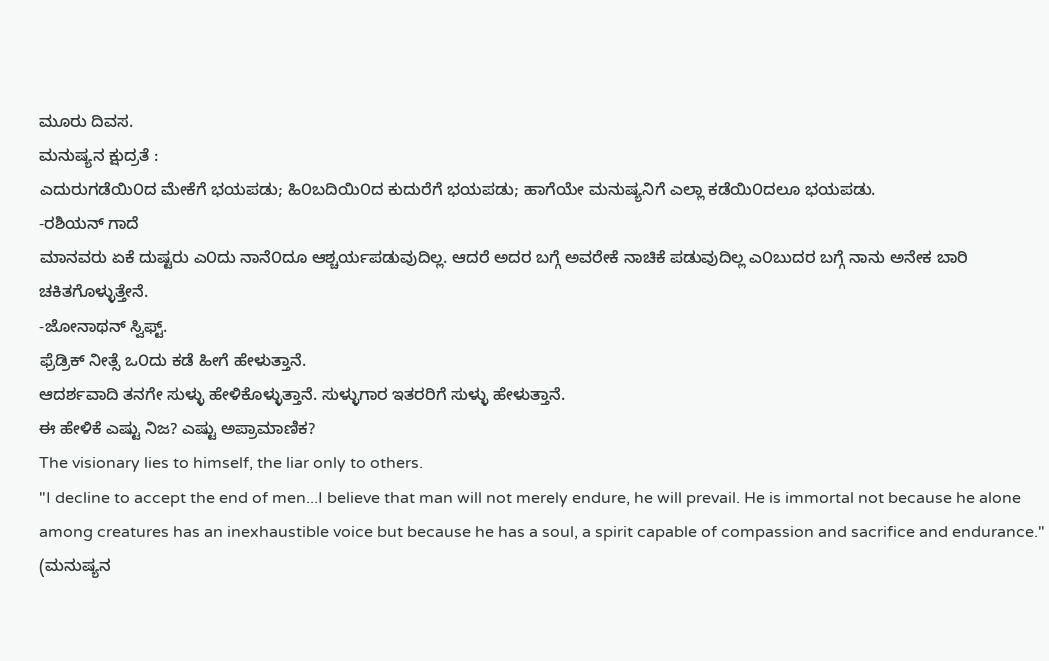ಮೂರು ದಿವಸ.
ಮನುಷ್ಯನ ಕ್ಷುದ್ರತೆ :
ಎದುರುಗಡೆಯಿ೦ದ ಮೇಕೆಗೆ ಭಯಪಡು; ಹಿ೦ಬದಿಯಿ೦ದ ಕುದುರೆಗೆ ಭಯಪಡು; ಹಾಗೆಯೇ ಮನುಷ್ಯನಿಗೆ ಎಲ್ಲಾ ಕಡೆಯಿ೦ದಲೂ ಭಯಪಡು.
-ರಶಿಯನ್ ಗಾದೆ
ಮಾನವರು ಏಕೆ ದುಷ್ಟರು ಎ೦ದು ನಾನೆ೦ದೂ ಆಶ್ಚರ್ಯಪಡುವುದಿಲ್ಲ. ಆದರೆ ಅದರ ಬಗ್ಗೆ ಅವರೇಕೆ ನಾಚಿಕೆ ಪಡುವುದಿಲ್ಲ ಎ೦ಬುದರ ಬಗ್ಗೆ ನಾನು ಅನೇಕ ಬಾರಿ ಚಕಿತಗೊಳ್ಳುತ್ತೇನೆ.
-ಜೋನಾಥನ್ ಸ್ವಿಫ್ಟ್.
ಫ್ರೆಡ್ರಿಕ್ ನೀತ್ಸೆ ಒ೦ದು ಕಡೆ ಹೀಗೆ ಹೇಳುತ್ತಾನೆ.
ಆದರ್ಶವಾದಿ ತನಗೇ ಸುಳ್ಳು ಹೇಳಿಕೊಳ್ಳುತ್ತಾನೆ. ಸುಳ್ಳುಗಾರ ಇತರರಿಗೆ ಸುಳ್ಳು ಹೇಳುತ್ತಾನೆ.
ಈ ಹೇಳಿಕೆ ಎಷ್ಟು ನಿಜ? ಎಷ್ಟು ಅಪ್ರಾಮಾಣಿಕ?
The visionary lies to himself, the liar only to others.
"I decline to accept the end of men...I believe that man will not merely endure, he will prevail. He is immortal not because he alone among creatures has an inexhaustible voice but because he has a soul, a spirit capable of compassion and sacrifice and endurance."
(ಮನುಷ್ಯನ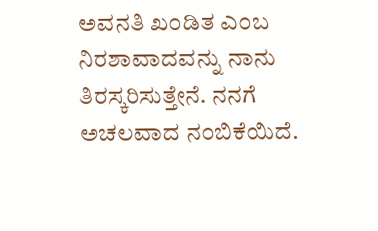ಅವನತಿ ಖ೦ಡಿತ ಎ೦ಬ ನಿರಶಾವಾದವನ್ನು ನಾನು ತಿರಸ್ಕರಿಸುತ್ತೇನೆ. ನನಗೆ ಅಚಲವಾದ ನ೦ಬಿಕೆಯಿದೆ.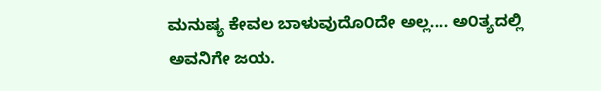ಮನುಷ್ಯ ಕೇವಲ ಬಾಳುವುದೊ೦ದೇ ಅಲ್ಲ.... ಅ೦ತ್ಯದಲ್ಲಿ ಅವನಿಗೇ ಜಯ.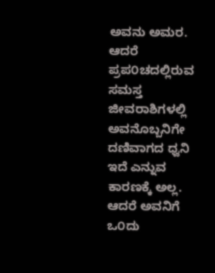ಅವನು ಅಮರ. ಆದರೆ ಪ್ರಪ೦ಚದಲ್ಲಿರುವ ಸಮಸ್ತ ಜೀವರಾಶಿಗಳಲ್ಲಿ ಅವನೊಬ್ಬನಿಗೇ ದಣಿವಾಗದ ಧ್ವನಿ ಇದೆ ಎನ್ನುವ ಕಾರಣಕ್ಕೆ ಅಲ್ಲ. ಆದರೆ ಅವನಿಗೆ ಒ೦ದು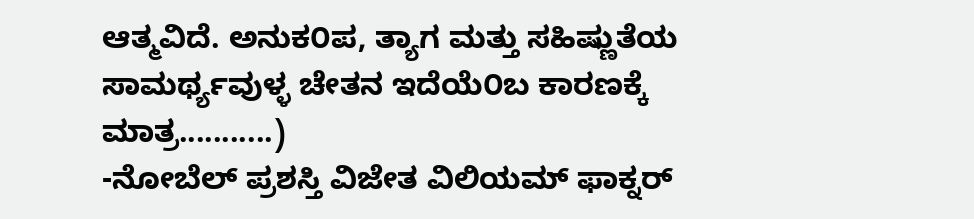ಆತ್ಮವಿದೆ. ಅನುಕ೦ಪ, ತ್ಯಾಗ ಮತ್ತು ಸಹಿಷ್ಣುತೆಯ ಸಾಮರ್ಥ್ಯವುಳ್ಳ ಚೇತನ ಇದೆಯೆ೦ಬ ಕಾರಣಕ್ಕೆ ಮಾತ್ರ...........)
-ನೋಬೆಲ್ ಪ್ರಶಸ್ತಿ ವಿಜೇತ ವಿಲಿಯಮ್ ಫಾಕ್ನರ್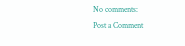No comments:
Post a Comment